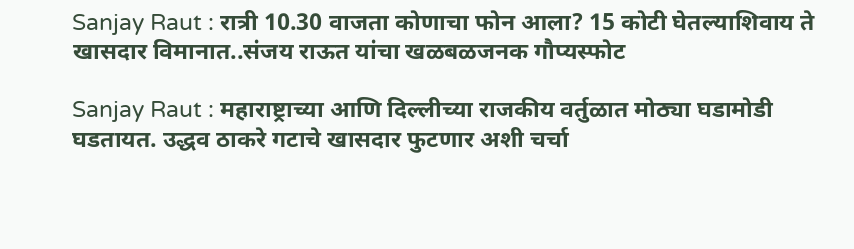Sanjay Raut : रात्री 10.30 वाजता कोणाचा फोन आला? 15 कोटी घेतल्याशिवाय ते खासदार विमानात..संजय राऊत यांचा खळबळजनक गौप्यस्फोट

Sanjay Raut : महाराष्ट्राच्या आणि दिल्लीच्या राजकीय वर्तुळात मोठ्या घडामोडी घडतायत. उद्धव ठाकरे गटाचे खासदार फुटणार अशी चर्चा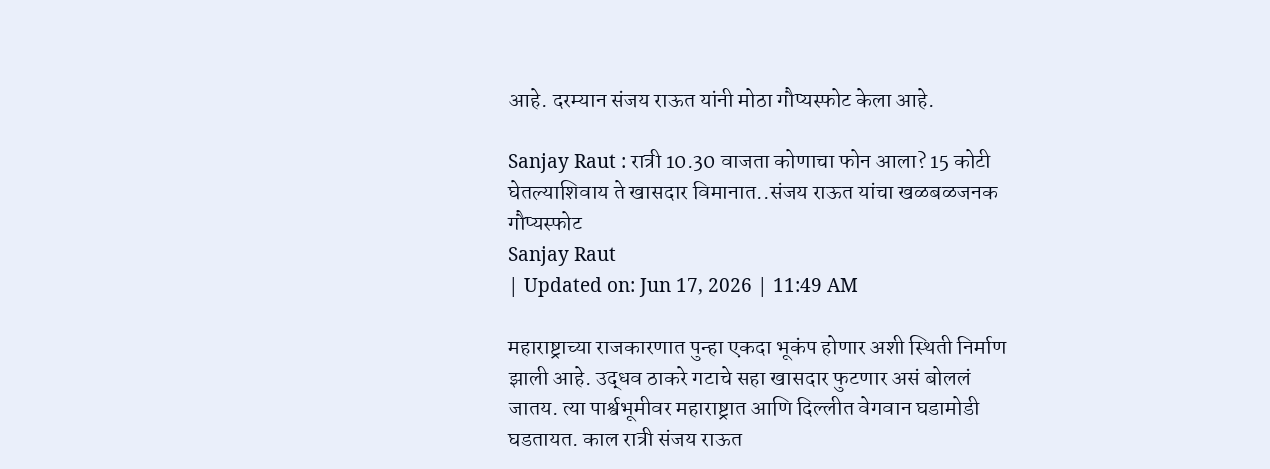आहे. दरम्यान संजय राऊत यांनी मोठा गौप्यस्फोट केला आहे.

Sanjay Raut : रात्री 10.30 वाजता कोणाचा फोन आला? 15 कोटी घेतल्याशिवाय ते खासदार विमानात..संजय राऊत यांचा खळबळजनक गौप्यस्फोट
Sanjay Raut
| Updated on: Jun 17, 2026 | 11:49 AM

महाराष्ट्राच्या राजकारणात पुन्हा एकदा भूकंप होणार अशी स्थिती निर्माण झाली आहे. उद्धव ठाकरे गटाचे सहा खासदार फुटणार असं बोललं जातय. त्या पार्श्वभूमीवर महाराष्ट्रात आणि दिल्लीत वेगवान घडामोडी घडतायत. काल रात्री संजय राऊत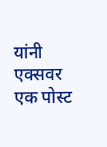यांनी एक्सवर एक पोस्ट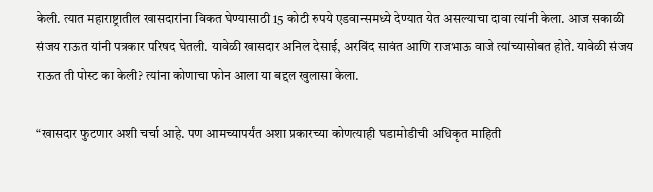केली. त्यात महाराष्ट्रातील खासदारांना विकत घेण्यासाठी 15 कोटी रुपये एडवान्समध्ये देण्यात येत असल्याचा दावा त्यांनी केला. आज सकाळी संजय राऊत यांनी पत्रकार परिषद घेतली. यावेळी खासदार अनिल देसाई, अरविंद सावंत आणि राजभाऊ वाजे त्यांच्यासोबत होते. यावेळी संजय राऊत ती पोस्ट का केली? त्यांना कोणाचा फोन आला या बद्दल खुलासा केला.

“खासदार फुटणार अशी चर्चा आहे. पण आमच्यापर्यंत अशा प्रकारच्या कोणत्याही घडामोडीची अधिकृत माहिती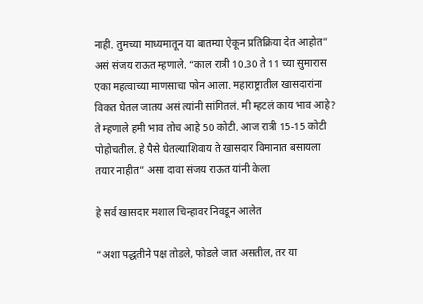नाही. तुमच्या माध्यमातून या बातम्या ऐकून प्रतिक्रिया देत आहोत” असं संजय राऊत म्हणाले. “काल रात्री 10.30 ते 11 च्या सुमारास एका महत्वाच्या माणसाचा फोन आला. महाराष्ट्रातील खासदारांना विकत घेतल जातय असं त्यांनी सांगितलं. मी म्हटलं काय भाव आहे? ते म्हणाले हमी भाव तोच आहे 50 कोटी. आज रात्री 15-15 कोटी पोहोचतील. हे पैसे घेतल्याशिवाय ते खासदार विमानात बसायला तयार नाहीत” असा दावा संजय राऊत यांनी केला

हे सर्व खासदार मशाल चिन्हावर निवडून आलेत

“अशा पद्धतीने पक्ष तोडले, फोडले जात असतील, तर या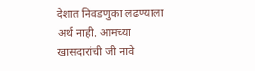देशात निवडणुका लढण्याला अर्थ नाही. आमच्या खासदारांची जी नावे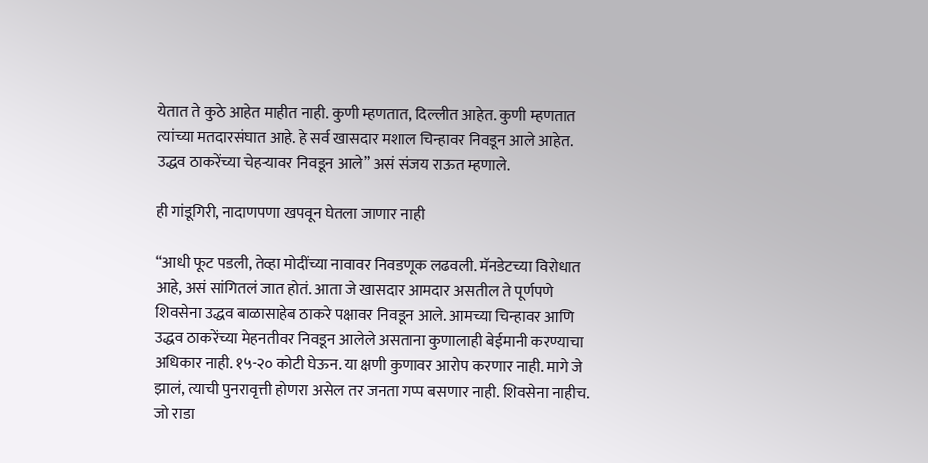येतात ते कुठे आहेत माहीत नाही. कुणी म्हणतात, दिल्लीत आहेत. कुणी म्हणतात त्यांच्या मतदारसंघात आहे. हे सर्व खासदार मशाल चिन्हावर निवडून आले आहेत. उद्धव ठाकरेंच्या चेहऱ्यावर निवडून आले” असं संजय राऊत म्हणाले.

ही गांडूगिरी, नादाणपणा खपवून घेतला जाणार नाही

“आधी फूट पडली, तेव्हा मोदींच्या नावावर निवडणूक लढवली. मॅनडेटच्या विरोधात आहे, असं सांगितलं जात होतं. आता जे खासदार आमदार असतील ते पूर्णपणे शिवसेना उद्धव बाळासाहेब ठाकरे पक्षावर निवडून आले. आमच्या चिन्हावर आणि उद्धव ठाकरेंच्या मेहनतीवर निवडून आलेले असताना कुणालाही बेईमानी करण्याचा अधिकार नाही. १५-२० कोटी घेऊन. या क्षणी कुणावर आरोप करणार नाही. मागे जे झालं, त्याची पुनरावृत्ती होणरा असेल तर जनता गप्प बसणार नाही. शिवसेना नाहीच. जो राडा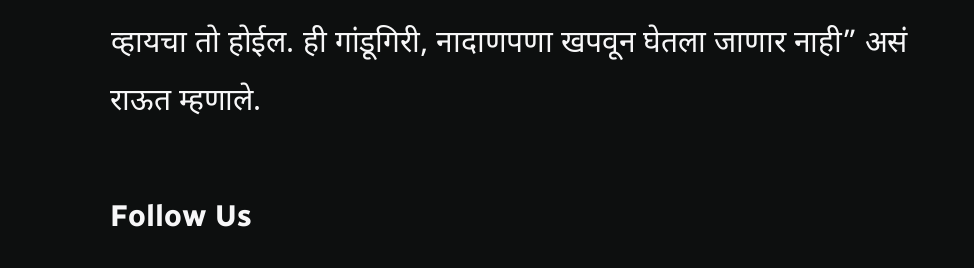व्हायचा तो होईल. ही गांडूगिरी, नादाणपणा खपवून घेतला जाणार नाही” असं राऊत म्हणाले.

Follow Us